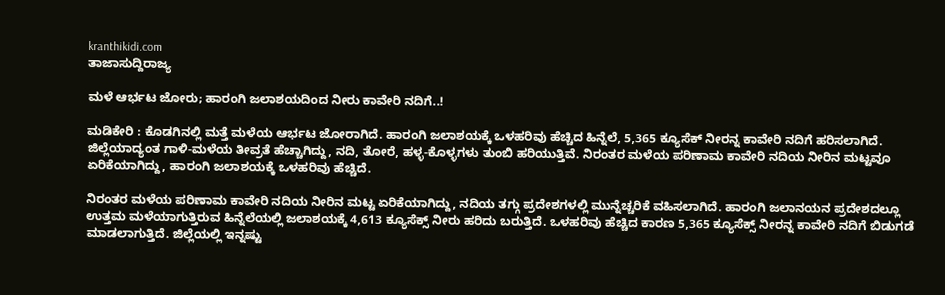kranthikidi.com
ತಾಜಾಸುದ್ದಿರಾಜ್ಯ

ಮಳೆ ಆರ್ಭಟ ಜೋರು; ಹಾರಂಗಿ ಜಲಾಶಯದಿಂದ ನೀರು ಕಾವೇರಿ ನದಿಗೆ..!

ಮಡಿಕೇರಿ : ಕೊಡಗಿನಲ್ಲಿ ಮತ್ತೆ ಮಳೆಯ ಆರ್ಭಟ ಜೋರಾಗಿದೆ. ಹಾರಂಗಿ ಜಲಾಶಯಕ್ಕೆ ಒಳಹರಿವು ಹೆಚ್ಚಿದ ಹಿನ್ನೆಲೆ, 5,365 ಕ್ಯೂಸೆಕ್‌ ನೀರನ್ನ ಕಾವೇರಿ ನದಿಗೆ ಹರಿಸಲಾಗಿದೆ. ಜಿಲ್ಲೆಯಾದ್ಯಂತ ಗಾಳಿ-ಮಳೆಯ ತೀವ್ರತೆ ಹೆಚ್ಚಾಗಿದ್ದು, ನದಿ, ತೋರೆ, ಹಳ್ಳ-ಕೊಳ್ಳಗಳು ತುಂಬಿ ಹರಿಯುತ್ತಿವೆ. ನಿರಂತರ ಮಳೆಯ ಪರಿಣಾಮ ಕಾವೇರಿ ನದಿಯ ನೀರಿನ ಮಟ್ಟವೂ ಏರಿಕೆಯಾಗಿದ್ದು, ಹಾರಂಗಿ ಜಲಾಶಯಕ್ಕೆ ಒಳಹರಿವು ಹೆಚ್ಚಿದೆ.

ನಿರಂತರ ಮಳೆಯ ಪರಿಣಾಮ ಕಾವೇರಿ ನದಿಯ ನೀರಿನ ಮಟ್ಟ ಏರಿಕೆಯಾಗಿದ್ದು, ನದಿಯ ತಗ್ಗು ಪ್ರದೇಶಗಳಲ್ಲಿ ಮುನ್ನೆಚ್ಚರಿಕೆ ವಹಿಸಲಾಗಿದೆ. ಹಾರಂಗಿ ಜಲಾನಯನ ಪ್ರದೇಶದಲ್ಲೂ ಉತ್ತಮ ಮಳೆಯಾಗುತ್ತಿರುವ ಹಿನ್ನೆಲೆಯಲ್ಲಿ ಜಲಾಶಯಕ್ಕೆ 4,613 ಕ್ಯೂಸೆಕ್ಸ್ ನೀರು ಹರಿದು ಬರುತ್ತಿದೆ. ಒಳಹರಿವು ಹೆಚ್ಚಿದ ಕಾರಣ 5,365 ಕ್ಯೂಸೆಕ್ಸ್ ನೀರನ್ನ ಕಾವೇರಿ ನದಿಗೆ ಬಿಡುಗಡೆ ಮಾಡಲಾಗುತ್ತಿದೆ. ಜಿಲ್ಲೆಯಲ್ಲಿ ಇನ್ನಷ್ಟು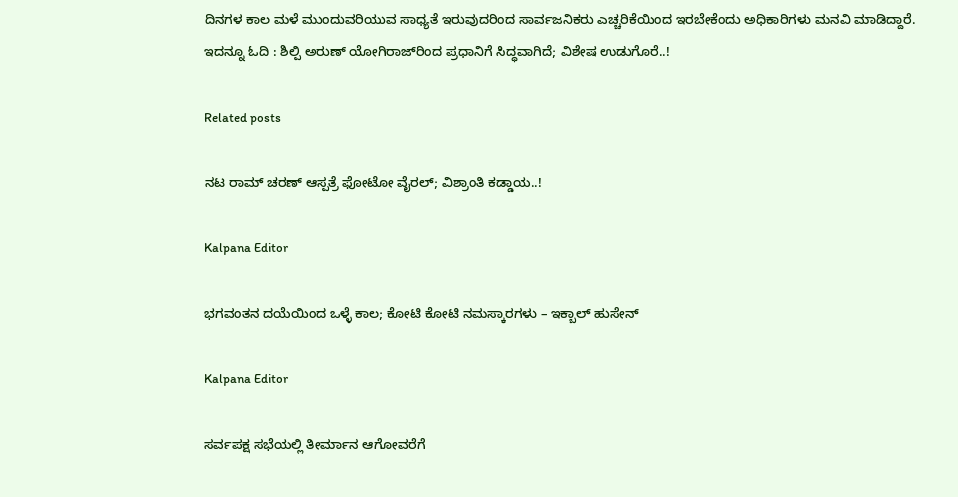ದಿನಗಳ ಕಾಲ ಮಳೆ ಮುಂದುವರಿಯುವ ಸಾಧ್ಯತೆ ಇರುವುದರಿಂದ ಸಾರ್ವಜನಿಕರು ಎಚ್ಚರಿಕೆಯಿಂದ ಇರಬೇಕೆಂದು ಅಧಿಕಾರಿಗಳು ಮನವಿ ಮಾಡಿದ್ದಾರೆ. ಇದನ್ನೂ ಓದಿ : ಶಿಲ್ಪಿ ಅರುಣ್‌ ಯೋಗಿರಾಜ್‌ರಿಂದ ಪ್ರಧಾನಿಗೆ ಸಿದ್ಧವಾಗಿದೆ; ವಿಶೇಷ ಉಡುಗೊರೆ..!

Related posts

ನಟ ರಾಮ್ ಚರಣ್ ಆಸ್ಪತ್ರೆ ಫೋಟೋ ವೈರಲ್; ವಿಶ್ರಾಂತಿ ಕಡ್ಡಾಯ..!

Kalpana Editor

ಭಗವಂತನ ದಯೆಯಿಂದ ಒಳ್ಳೆ ಕಾಲ; ಕೋಟಿ ಕೋಟಿ ನಮಸ್ಕಾರಗಳು – ಇಕ್ಬಾಲ್ ಹುಸೇನ್

Kalpana Editor

ಸರ್ವಪಕ್ಷ ಸಭೆಯಲ್ಲಿ ತೀರ್ಮಾನ ಆಗೋವರೆಗೆ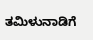ತಮಿಳುನಾಡಿಗೆ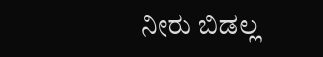ನೀರು ಬಿಡಲ್ಲ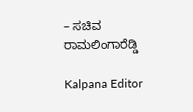– ಸಚಿವ ರಾಮಲಿಂಗಾರೆಡ್ಡಿ

Kalpana Editor